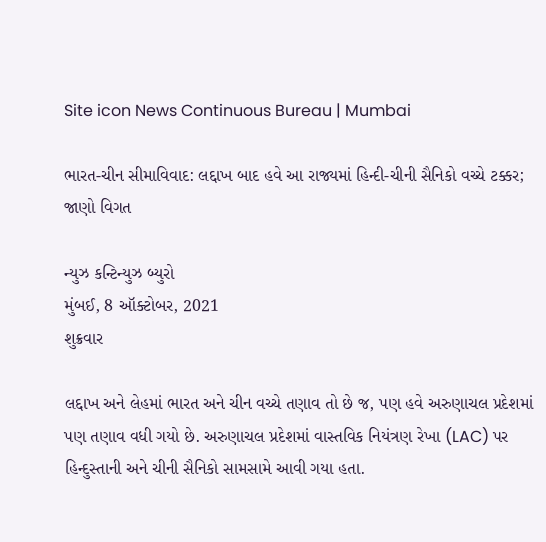Site icon News Continuous Bureau | Mumbai

ભારત-ચીન સીમાવિવાદ: લદ્દાખ બાદ હવે આ રાજ્યમાં હિન્દી-ચીની સૈનિકો વચ્ચે ટક્કર; જાણો વિગત

ન્યુઝ કન્ટિન્યુઝ બ્યુરો
મુંબઈ, 8 ઑક્ટોબર, 2021
શુક્રવાર

લદ્દાખ અને લેહમાં ભારત અને ચીન વચ્ચે તણાવ તો છે જ, પણ હવે અરુણાચલ પ્રદેશમાં પણ તણાવ વધી ગયો છે. અરુણાચલ પ્રદેશમાં વાસ્તવિક નિયંત્રણ રેખા (LAC) પર હિન્દુસ્તાની અને ચીની સૈનિકો સામસામે આવી ગયા હતા.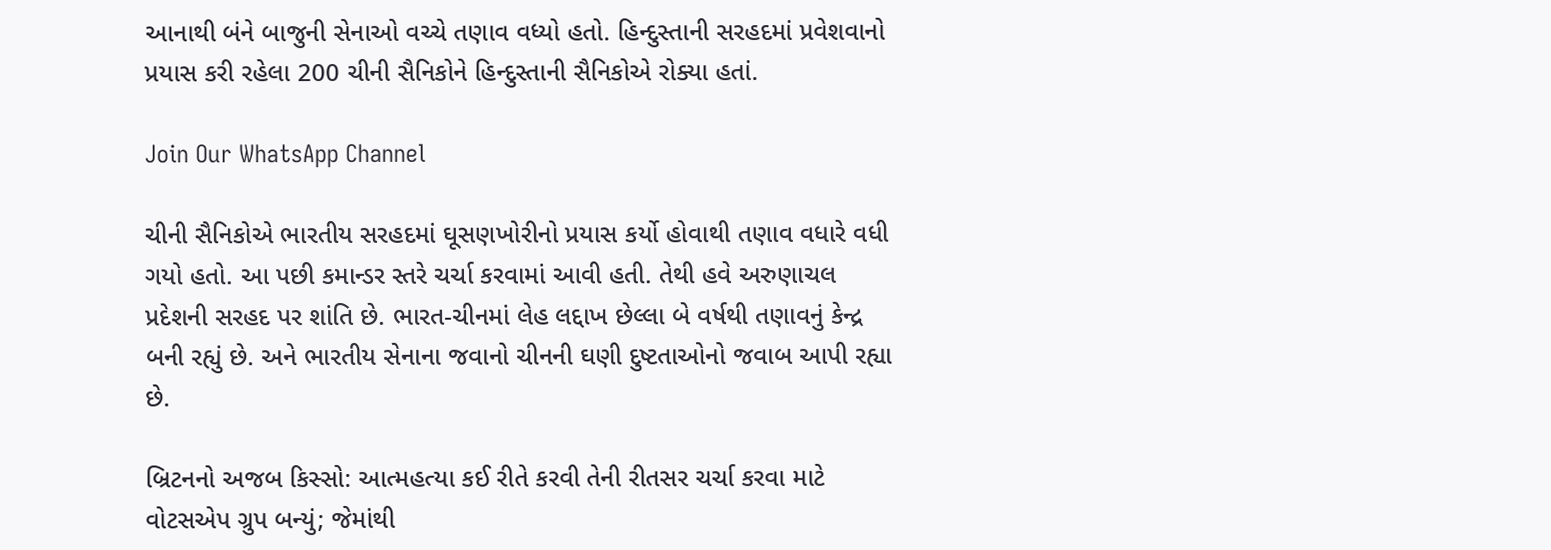આનાથી બંને બાજુની સેનાઓ વચ્ચે તણાવ વધ્યો હતો. હિન્દુસ્તાની સરહદમાં પ્રવેશવાનો પ્રયાસ કરી રહેલા 200 ચીની સૈનિકોને હિન્દુસ્તાની સૈનિકોએ રોક્યા હતાં.

Join Our WhatsApp Channel

ચીની સૈનિકોએ ભારતીય સરહદમાં ઘૂસણખોરીનો પ્રયાસ કર્યો હોવાથી તણાવ વધારે વધી ગયો હતો. આ પછી કમાન્ડર સ્તરે ચર્ચા કરવામાં આવી હતી. તેથી હવે અરુણાચલ પ્રદેશની સરહદ પર શાંતિ છે. ભારત-ચીનમાં લેહ લદ્દાખ છેલ્લા બે વર્ષથી તણાવનું કેન્દ્ર બની રહ્યું છે. અને ભારતીય સેનાના જવાનો ચીનની ઘણી દુષ્ટતાઓનો જવાબ આપી રહ્યા છે.

બ્રિટનનો અજબ કિસ્સો: આત્મહત્યા કઈ રીતે કરવી તેની રીતસર ચર્ચા કરવા માટે વોટસએપ ગ્રુપ બન્યું; જેમાંથી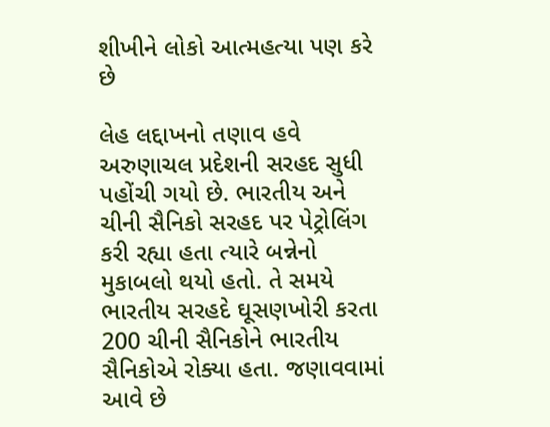શીખીને લોકો આત્મહત્યા પણ કરે છે

લેહ લદ્દાખનો તણાવ હવે અરુણાચલ પ્રદેશની સરહદ સુધી પહોંચી ગયો છે. ભારતીય અને ચીની સૈનિકો સરહદ પર પેટ્રોલિંગ કરી રહ્યા હતા ત્યારે બન્નેનો મુકાબલો થયો હતો. તે સમયે ભારતીય સરહદે ઘૂસણખોરી કરતા 200 ચીની સૈનિકોને ભારતીય સૈનિકોએ રોક્યા હતા. જણાવવામાં આવે છે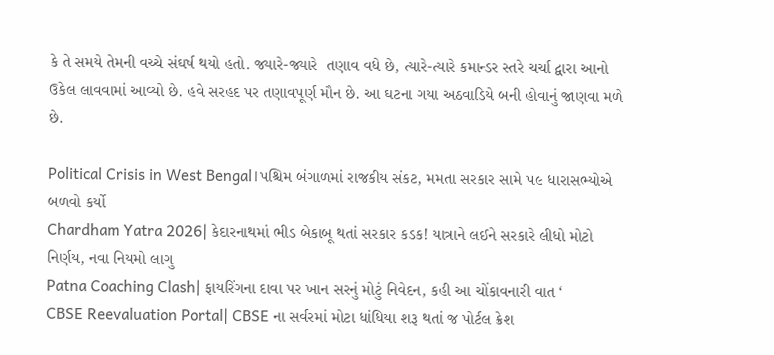કે તે સમયે તેમની વચ્ચે સંઘર્ષ થયો હતો. જ્યારે-જ્યારે  તણાવ વધે છે, ત્યારે-ત્યારે કમાન્ડર સ્તરે ચર્ચા દ્વારા આનો ઉકેલ લાવવામાં આવ્યો છે. હવે સરહદ પર તણાવપૂર્ણ મૌન છે. આ ઘટના ગયા અઠવાડિયે બની હોવાનું જાણવા મળે છે.

Political Crisis in West Bengal।પશ્ચિમ બંગાળમાં રાજકીય સંકટ, મમતા સરકાર સામે ૫૯ ધારાસભ્યોએ બળવો કર્યો
Chardham Yatra 2026| કેદારનાથમાં ભીડ બેકાબૂ થતાં સરકાર કડક! યાત્રાને લઈને સરકારે લીધો મોટો નિર્ણય, નવા નિયમો લાગુ
Patna Coaching Clash| ફાયરિંગના દાવા પર ખાન સરનું મોટું નિવેદન, કહી આ ચોંકાવનારી વાત ‘
CBSE Reevaluation Portal| CBSE ના સર્વરમાં મોટા ધાંધિયા શરૂ થતાં જ પોર્ટલ ક્રેશ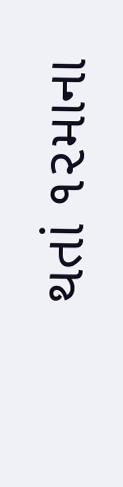થતાં ૧૨માના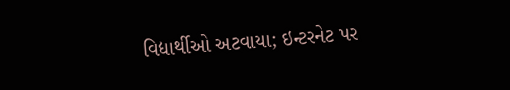વિદ્યાર્થીઓ અટવાયા; ઇન્ટરનેટ પર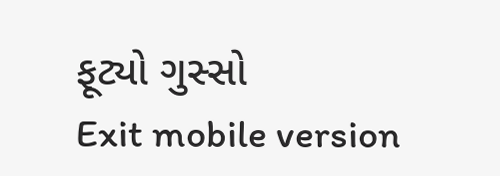ફૂટ્યો ગુસ્સો
Exit mobile version